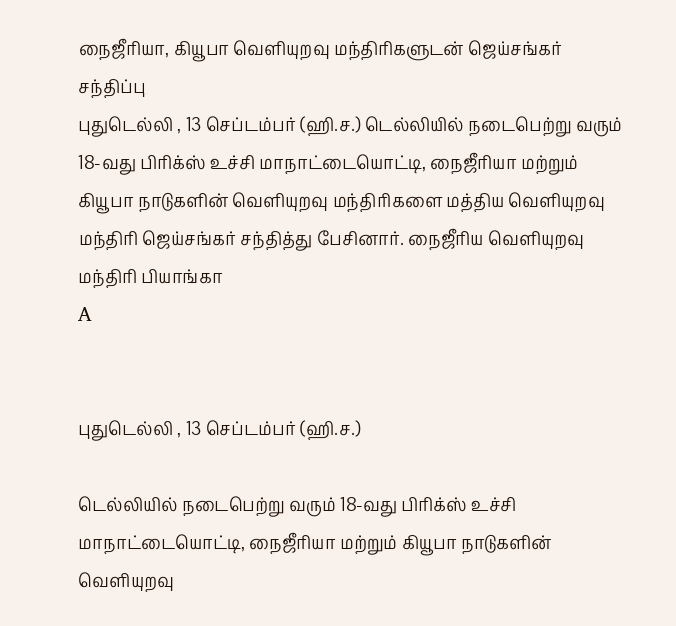நைஜீரியா, கியூபா வெளியுறவு மந்திரிகளுடன் ஜெய்சங்கர் சந்திப்பு
புதுடெல்லி , 13 செப்டம்பர் (ஹி.ச.) டெல்லியில் நடைபெற்று வரும் 18-வது பிரிக்ஸ் உச்சி மாநாட்டையொட்டி, நைஜீரியா மற்றும் கியூபா நாடுகளின் வெளியுறவு மந்திரிகளை மத்திய வெளியுறவு மந்திரி ஜெய்சங்கர் சந்தித்து பேசினார். நைஜீரிய வெளியுறவு மந்திரி பியாங்கா
A


புதுடெல்லி , 13 செப்டம்பர் (ஹி.ச.)

டெல்லியில் நடைபெற்று வரும் 18-வது பிரிக்ஸ் உச்சி மாநாட்டையொட்டி, நைஜீரியா மற்றும் கியூபா நாடுகளின் வெளியுறவு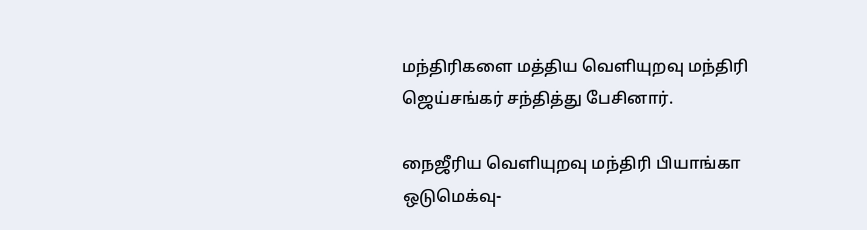மந்திரிகளை மத்திய வெளியுறவு மந்திரி ஜெய்சங்கர் சந்தித்து பேசினார்.

நைஜீரிய வெளியுறவு மந்திரி பியாங்கா ஒடுமெக்வு-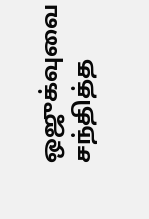ஒஜுக்வுவை சந்தித்த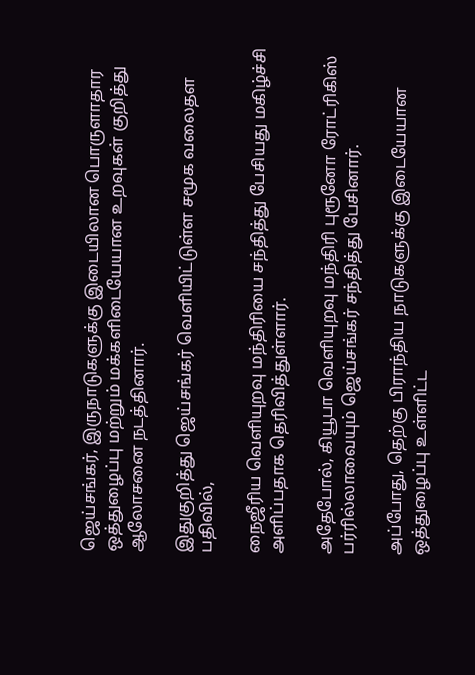ஜெய்சங்கர், இருநாடுகளுக்கு இடையிலான பொருளாதார ஒத்துழைப்பு மற்றும் மக்களிடையேயான உறவுகள் குறித்து ஆலோசனை நடத்தினார்.

இதுகுறித்து ஜெய்சங்கர் வெளியிட்டுள்ள சமூக வலைதள பதிவில்,

நைஜீரிய வெளியுறவு மந்திரியை சந்தித்து பேசியது மகிழ்ச்சி அளிப்பதாக தெரிவித்துள்ளார்.

அதேபோல், கியூபா வெளியுறவு மந்திரி புரூனோ ரோட்ரிகிஸ் பர்ரில்லாவையும் ஜெய்சங்கர் சந்தித்து பேசினார்.

அப்போது, தெற்கு பிராந்திய நாடுகளுக்கு இடையேயான ஒத்துழைப்பு உள்ளிட்ட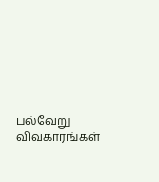பல்வேறு விவகாரங்கள்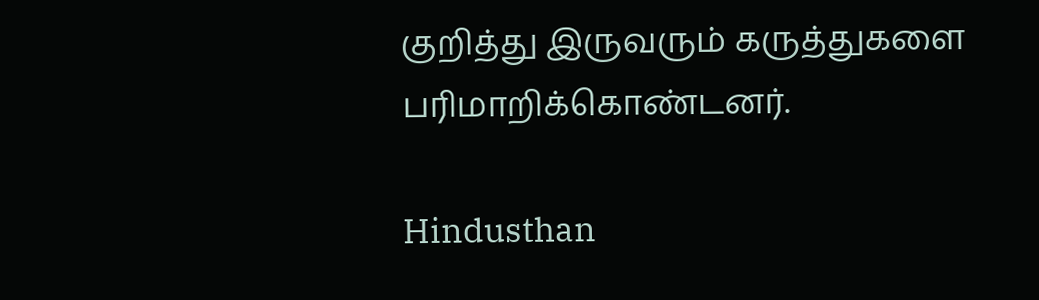குறித்து இருவரும் கருத்துகளை பரிமாறிக்கொண்டனர்.

Hindusthan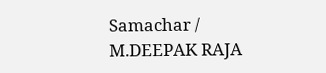Samachar / M.DEEPAK RAJA